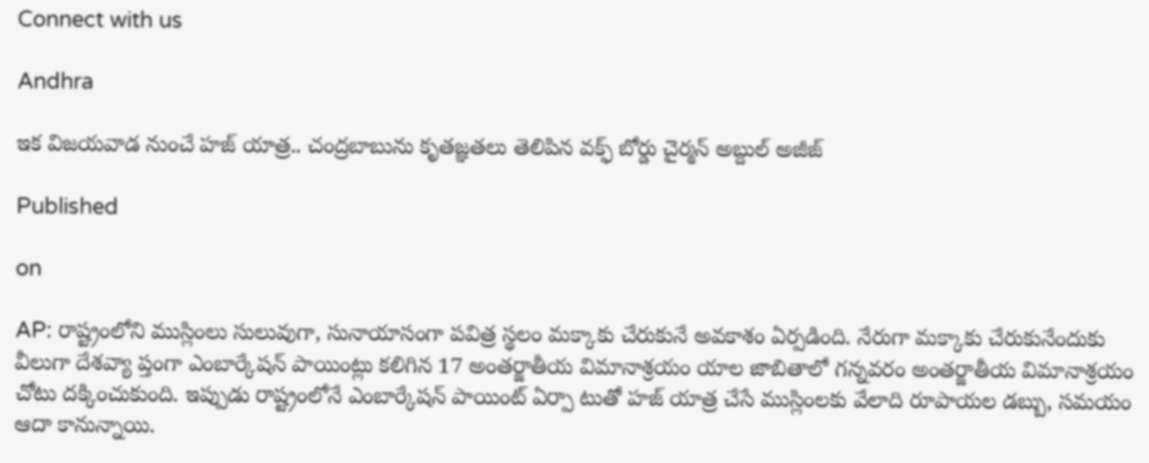Connect with us

Andhra

ఇక విజయవాడ నుంచే హజ్ యాత్ర.. చంద్రబాబును కృతజ్ఞతలు తెలిపిన వక్ఫ్ బోర్డు చైర్మన్ అబ్దుల్ అజీజ్

Published

on

AP: రాష్ట్రంలోని ముస్లింలు సులువుగా, సునాయాసంగా పవిత్ర స్థలం మక్కాకు చేరుకునే అవకాశం ఏర్పడింది. నేరుగా మక్కాకు చేరుకునేందుకు వీలుగా దేశవ్యా ప్తంగా ఎంబార్కేషన్ పాయింట్లు కలిగిన 17 అంతర్జాతీయ విమానాశ్రయం యాల జాబితాలో గన్నవరం అంతర్జాతీయ విమానాశ్రయం చోటు దక్కించుకుంది. ఇప్పుడు రాష్ట్రంలోనే ఎంబార్కేషన్ పాయింట్ ఏర్పా టుతో హజ్ యాత్ర చేసే ముస్లింలకు వేలాది రూపాయల డబ్బు, సమయం ఆదా కానున్నాయి.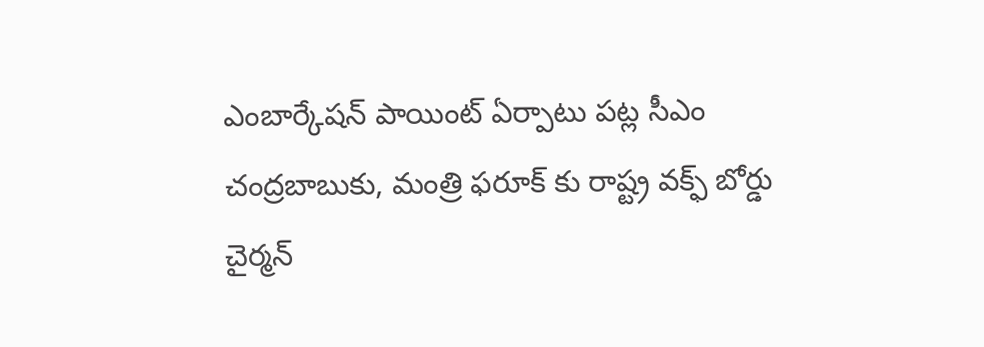ఎంబార్కేషన్ పాయింట్ ఏర్పాటు పట్ల సీఎం చంద్రబాబుకు, మంత్రి ఫరూక్ కు రాష్ట్ర వక్ఫ్ బోర్డు చైర్మన్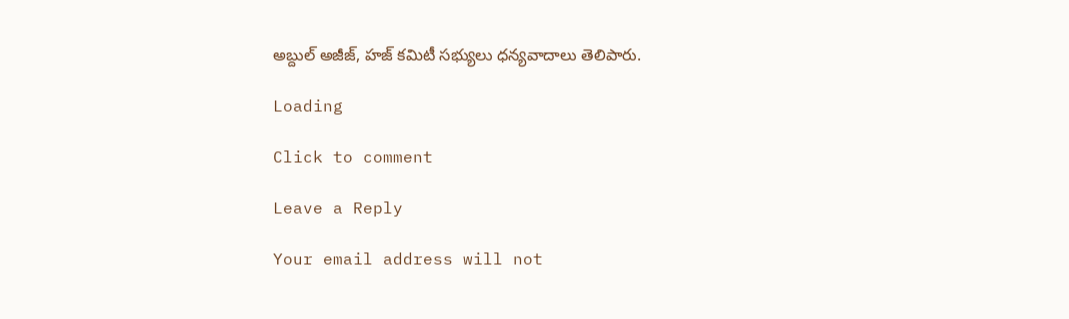అబ్దుల్ అజీజ్, హజ్ కమిటీ సభ్యులు ధన్యవాదాలు తెలిపారు.

Loading

Click to comment

Leave a Reply

Your email address will not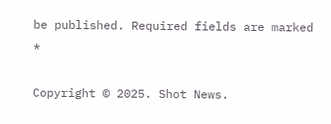be published. Required fields are marked *

Copyright © 2025. Shot News.